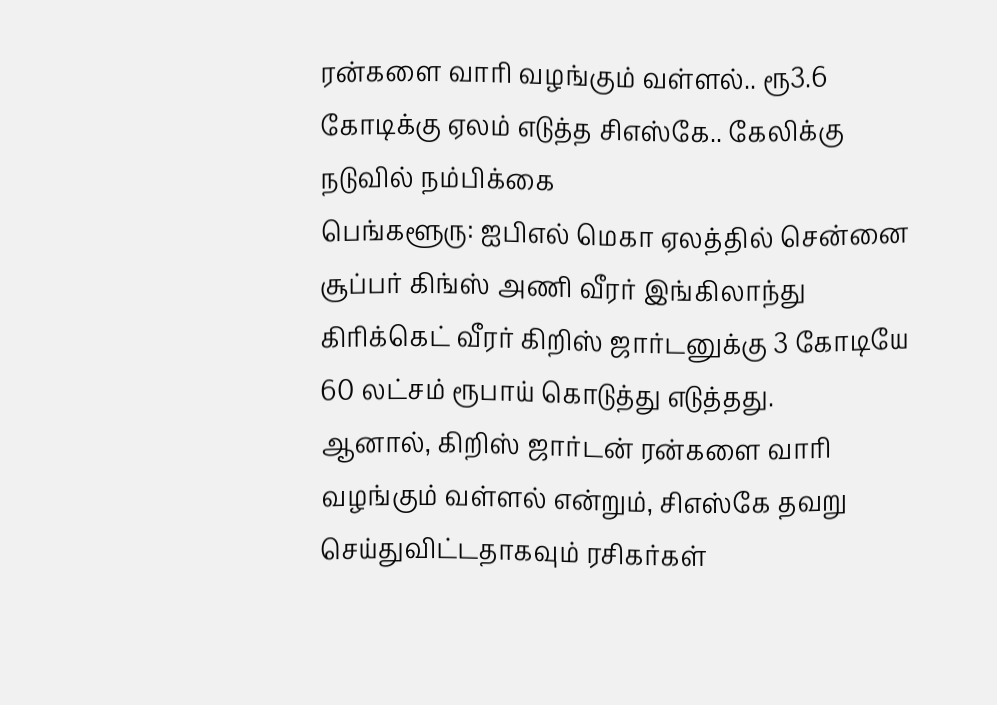ரன்களை வாரி வழங்கும் வள்ளல்.. ரூ3.6 கோடிக்கு ஏலம் எடுத்த சிஎஸ்கே.. கேலிக்கு நடுவில் நம்பிக்கை
பெங்களூரு: ஐபிஎல் மெகா ஏலத்தில் சென்னை சூப்பர் கிங்ஸ் அணி வீரர் இங்கிலாந்து கிரிக்கெட் வீரர் கிறிஸ் ஜார்டனுக்கு 3 கோடியே 60 லட்சம் ரூபாய் கொடுத்து எடுத்தது.
ஆனால், கிறிஸ் ஜார்டன் ரன்களை வாரி வழங்கும் வள்ளல் என்றும், சிஎஸ்கே தவறு செய்துவிட்டதாகவும் ரசிகர்கள்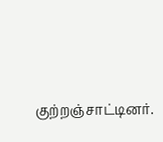குற்றஞ்சாட்டினர்.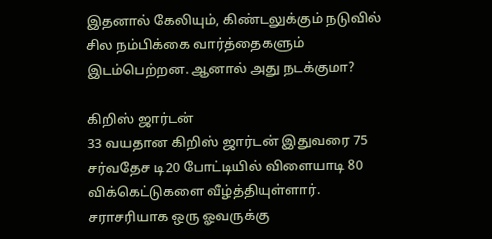இதனால் கேலியும், கிண்டலுக்கும் நடுவில் சில நம்பிக்கை வார்த்தைகளும் இடம்பெற்றன. ஆனால் அது நடக்குமா?

கிறிஸ் ஜார்டன்
33 வயதான கிறிஸ் ஜார்டன் இதுவரை 75 சர்வதேச டி20 போட்டியில் விளையாடி 80 விக்கெட்டுகளை வீழ்த்தியுள்ளார். சராசரியாக ஒரு ஓவருக்கு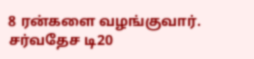8 ரன்களை வழங்குவார். சர்வதேச டி20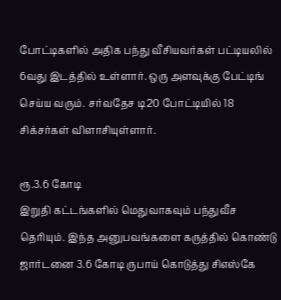போட்டிகளில் அதிக பந்து வீசியவர்கள் பட்டியலில் 6வது இடத்தில் உள்ளார். ஒரு அளவுக்கு பேட்டிங் செய்ய வரும். சர்வதேச டி20 போட்டியில் 18 சிக்சர்கள் விளாசியுள்ளார்.

ரூ.3.6 கோடி
இறுதி கட்டங்களில் மெதுவாகவும் பந்துவீச தெரியும். இந்த அனுபவங்களை கருத்தில் கொண்டு ஜார்டனை 3.6 கோடி ருபாய் கொடுத்து சிஎஸ்கே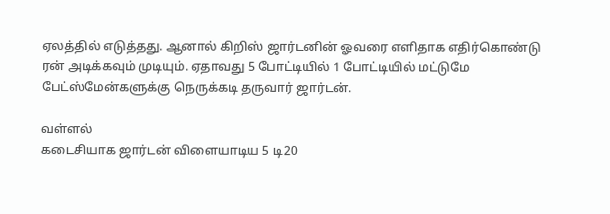ஏலத்தில் எடுத்தது. ஆனால் கிறிஸ் ஜார்டனின் ஓவரை எளிதாக எதிர்கொண்டு ரன் அடிக்கவும் முடியும். ஏதாவது 5 போட்டியில் 1 போட்டியில் மட்டுமே பேட்ஸ்மேன்களுக்கு நெருக்கடி தருவார் ஜார்டன்.

வள்ளல்
கடைசியாக ஜார்டன் விளையாடிய 5 டி20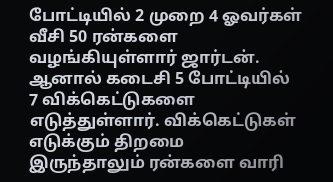போட்டியில் 2 முறை 4 ஓவர்கள் வீசி 50 ரன்களை வழங்கியுள்ளார் ஜார்டன். ஆனால் கடைசி 5 போட்டியில் 7 விக்கெட்டுகளை எடுத்துள்ளார். விக்கெட்டுகள் எடுக்கும் திறமை இருந்தாலும் ரன்களை வாரி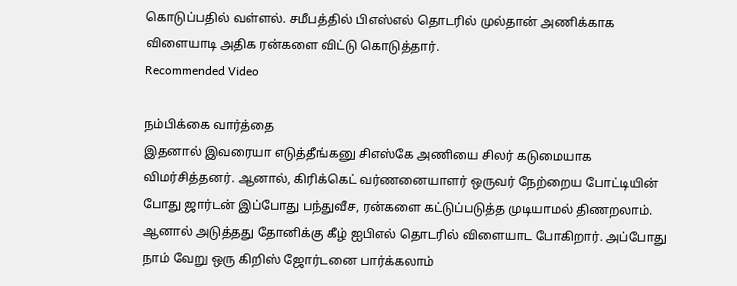கொடுப்பதில் வள்ளல். சமீபத்தில் பிஎஸ்எல் தொடரில் முல்தான் அணிக்காக விளையாடி அதிக ரன்களை விட்டு கொடுத்தார்.
Recommended Video

நம்பிக்கை வார்த்தை
இதனால் இவரையா எடுத்தீங்கனு சிஎஸ்கே அணியை சிலர் கடுமையாக விமர்சித்தனர். ஆனால், கிரிக்கெட் வர்ணனையாளர் ஒருவர் நேற்றைய போட்டியின் போது ஜார்டன் இப்போது பந்துவீச, ரன்களை கட்டுப்படுத்த முடியாமல் திணறலாம். ஆனால் அடுத்தது தோனிக்கு கீழ் ஐபிஎல் தொடரில் விளையாட போகிறார். அப்போது நாம் வேறு ஒரு கிறிஸ் ஜோர்டனை பார்க்கலாம்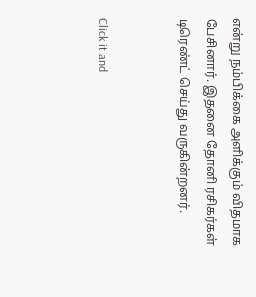என்று நம்பிக்கை அளிக்கும் விதமாக பேசினார். இதனை தோனி ரசிகர்கள் டிரெண்ட் செய்து வருகின்றனர்.


Click it and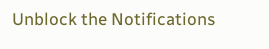Unblock the Notifications